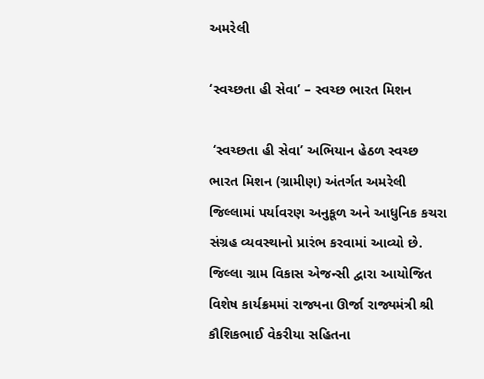અમરેલી

‘સ્વચ્છતા હી સેવા’ – સ્વચ્છ ભારત મિશન

 ‘સ્વચ્છતા હી સેવા’ અભિયાન હેઠળ સ્વચ્છ ભારત મિશન (ગ્રામીણ) અંતર્ગત અમરેલી જિલ્લામાં પર્યાવરણ અનુકૂળ અને આધુનિક કચરા સંગ્રહ વ્યવસ્થાનો પ્રારંભ કરવામાં આવ્યો છે. જિલ્લા ગ્રામ વિકાસ એજન્સી દ્વારા આયોજિત વિશેષ કાર્યક્રમમાં રાજ્યના ઊર્જા રાજ્યમંત્રી શ્રી કૌશિકભાઈ વેકરીયા સહિતના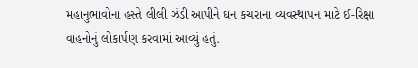મહાનુભાવોના હસ્તે લીલી ઝંડી આપીને ઘન કચરાના વ્યવસ્થાપન માટે ઈ-રિક્ષા વાહનોનું લોકાર્પણ કરવામાં આવ્યું હતું.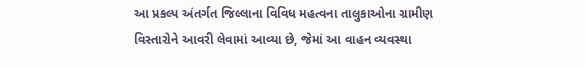આ પ્રકલ્પ અંતર્ગત જિલ્લાના વિવિધ મહત્વના તાલુકાઓના ગ્રામીણ વિસ્તારોને આવરી લેવામાં આવ્યા છે, જેમાં આ વાહન વ્યવસ્થા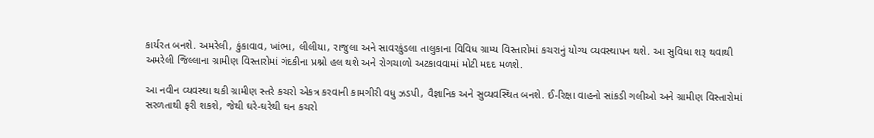કાર્યરત બનશે. અમરેલી, કુંકાવાવ, ખાંભા, લીલીયા, રાજુલા અને સાવરકુંડલા તાલુકાના વિવિધ ગ્રામ્ય વિસ્તારોમાં કચરાનું યોગ્ય વ્યવસ્થાપન થશે. આ સુવિધા શરૂ થવાથી અમરેલી જિલ્લાના ગ્રામીણ વિસ્તારોમાં ગંદકીના પ્રશ્નો હલ થશે અને રોગચાળો અટકાવવામાં મોટી મદદ મળશે.

આ નવીન વ્યવસ્થા થકી ગ્રામીણ સ્તરે કચરો એકત્ર કરવાની કામગીરી વધુ ઝડપી, વૈજ્ઞાનિક અને સુવ્યવસ્થિત બનશે. ઈ-રિક્ષા વાહનો સાંકડી ગલીઓ અને ગ્રામીણ વિસ્તારોમાં સરળતાથી ફરી શકશે, જેથી ઘરે-ઘરેથી ઘન કચરો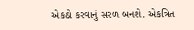એકઠો કરવાનું સરળ બનશે. એકત્રિત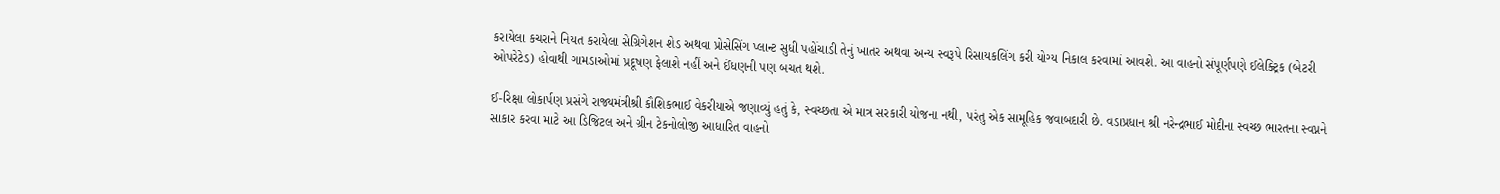કરાયેલા કચરાને નિયત કરાયેલા સેગ્રિગેશન શેડ અથવા પ્રોસેસિંગ પ્લાન્ટ સુધી પહોંચાડી તેનું ખાતર અથવા અન્ય સ્વરૂપે રિસાયકલિંગ કરી યોગ્ય નિકાલ કરવામાં આવશે. આ વાહનો સંપૂર્ણપણે ઈલેક્ટ્રિક (બેટરી ઓપરેટેડ) હોવાથી ગામડાઓમાં પ્રદૂષણ ફેલાશે નહીં અને ઈંધણની પણ બચત થશે.

ઈ-રિક્ષા લોકાર્પણ પ્રસંગે રાજ્યમંત્રીશ્રી કૌશિકભાઈ વેકરીયાએ જણાવ્યું હતું કે, સ્વચ્છતા એ માત્ર સરકારી યોજના નથી, પરંતુ એક સામૂહિક જવાબદારી છે. વડાપ્રધાન શ્રી નરેન્દ્રભાઈ મોદીના સ્વચ્છ ભારતના સ્વપ્નને સાકાર કરવા માટે આ ડિજિટલ અને ગ્રીન ટેકનોલોજી આધારિત વાહનો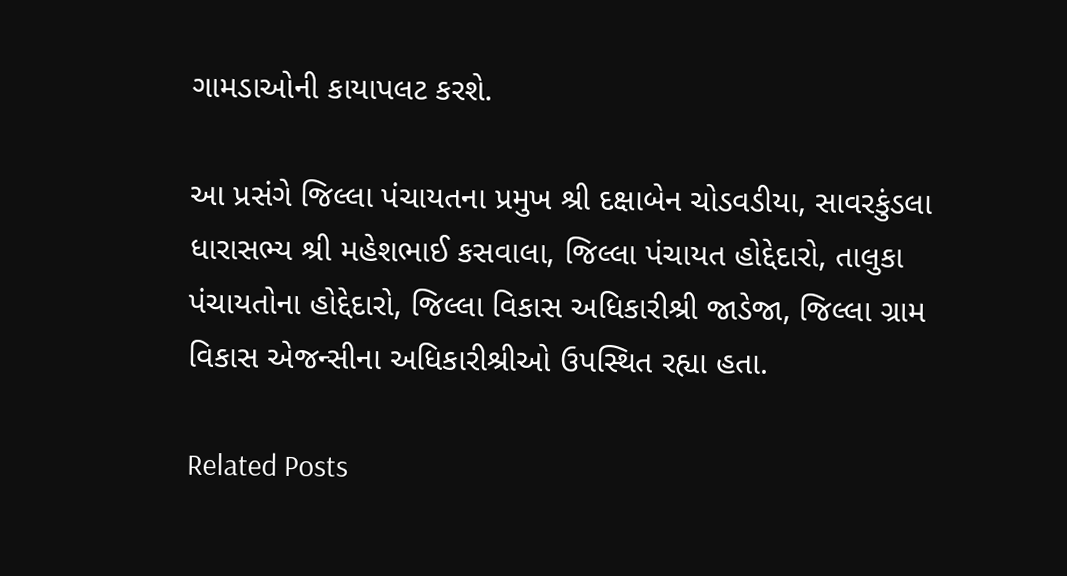ગામડાઓની કાયાપલટ કરશે.

આ પ્રસંગે જિલ્લા પંચાયતના પ્રમુખ શ્રી દક્ષાબેન ચોડવડીયા, સાવરકુંડલા ધારાસભ્ય શ્રી મહેશભાઈ કસવાલા, જિલ્લા પંચાયત હોદ્દેદારો, તાલુકા પંચાયતોના હોદ્દેદારો, જિલ્લા વિકાસ અધિકારીશ્રી જાડેજા, જિલ્લા ગ્રામ વિકાસ એજન્સીના અધિકારીશ્રીઓ ઉપસ્થિત રહ્યા હતા.

Related Posts